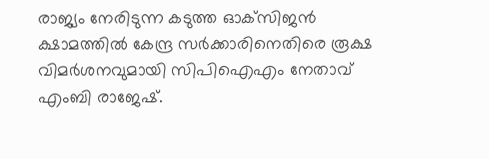രാജ്യം നേരിടുന്ന കടുത്ത ഓക്‌സിജന്‍ ക്ഷാമത്തില്‍ കേന്ദ്ര സര്‍ക്കാരിനെതിരെ രൂക്ഷ വിമര്‍ശനവുമായി സിപിഐഎം നേതാവ് എംബി രാജേഷ്.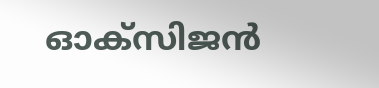ഓക്‌സിജന്‍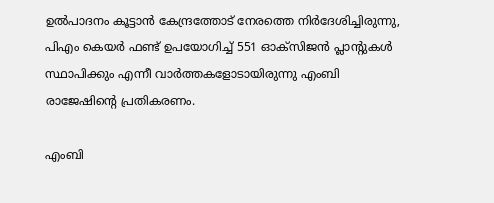ഉല്‍പാദനം കൂട്ടാന്‍ കേന്ദ്രത്തോട് നേരത്തെ നിര്‍ദേശിച്ചിരുന്നു, പിഎം കെയര്‍ ഫണ്ട് ഉപയോഗിച്ച് 551 ഓക്‌സിജന്‍ പ്ലാന്റുകള്‍ സ്ഥാപിക്കും എന്നീ വാര്‍ത്തകളോടായിരുന്നു എംബി രാജേഷിന്റെ പ്രതികരണം.

എംബി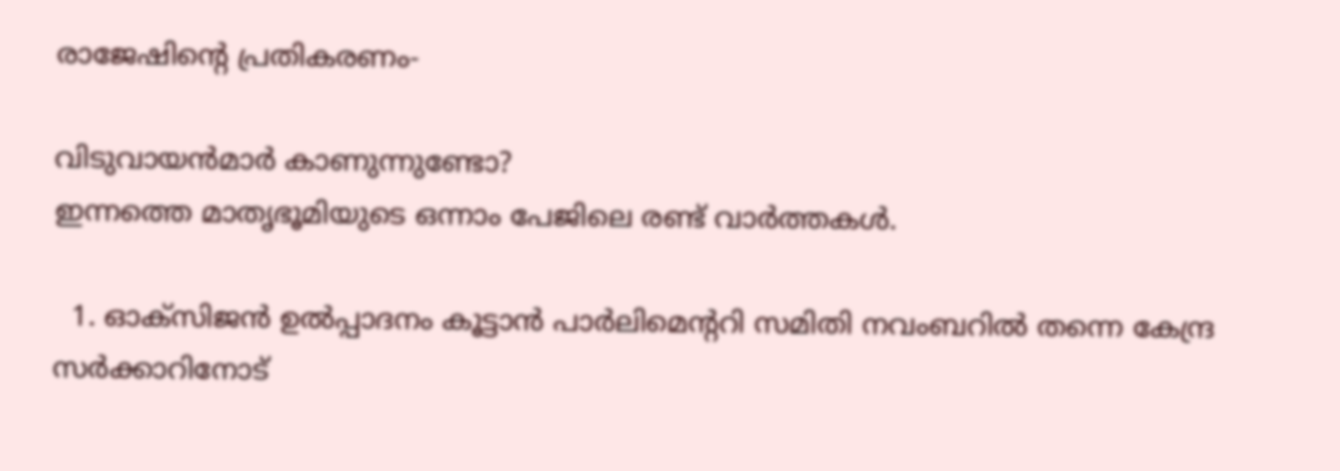രാജേഷിന്റെ പ്രതികരണം-

വിടുവായന്‍മാര്‍ കാണുന്നുണ്ടോ?
ഇന്നത്തെ മാതൃഭൂമിയുടെ ഒന്നാം പേജിലെ രണ്ട് വാര്‍ത്തകള്‍.

  1. ഓക്‌സിജന്‍ ഉല്‍പ്പാദനം കൂട്ടാന്‍ പാര്‍ലിമെന്ററി സമിതി നവംബറില്‍ തന്നെ കേന്ദ്ര സര്‍ക്കാറിനോട്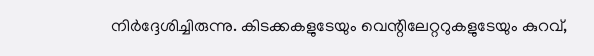നിര്‍ദ്ദേശിച്ചിരുന്നു. കിടക്കകളുടേയും വെന്റിലേറ്ററുകളുടേയും കുറവ്,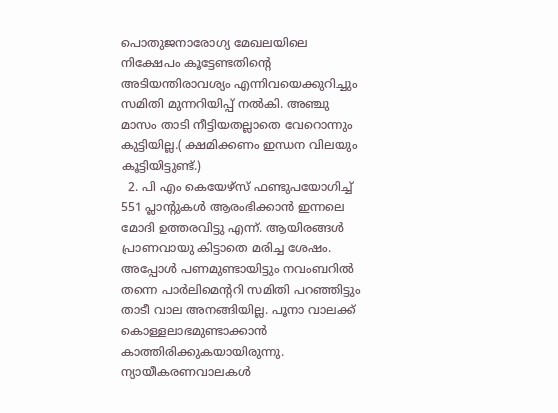പൊതുജനാരോഗ്യ മേഖലയിലെ നിക്ഷേപം കൂട്ടേണ്ടതിന്റെ അടിയന്തിരാവശ്യം എന്നിവയെക്കുറിച്ചും സമിതി മുന്നറിയിപ്പ് നല്‍കി. അഞ്ചു മാസം താടി നീട്ടിയതല്ലാതെ വേറൊന്നും കുട്ടിയില്ല.( ക്ഷമിക്കണം ഇന്ധന വിലയും കൂട്ടിയിട്ടുണ്ട്.)
  2. പി എം കെയേഴ്‌സ് ഫണ്ടുപയോഗിച്ച് 551 പ്ലാന്റുകള്‍ ആരംഭിക്കാന്‍ ഇന്നലെ മോദി ഉത്തരവിട്ടു എന്ന്. ആയിരങ്ങള്‍ പ്രാണവായു കിട്ടാതെ മരിച്ച ശേഷം. അപ്പോള്‍ പണമുണ്ടായിട്ടും നവംബറില്‍ തന്നെ പാര്‍ലിമെന്ററി സമിതി പറഞ്ഞിട്ടും താടീ വാല അനങ്ങിയില്ല. പൂനാ വാലക്ക് കൊള്ളലാഭമുണ്ടാക്കാന്‍ കാത്തിരിക്കുകയായിരുന്നു. ന്യായീകരണവാലകള്‍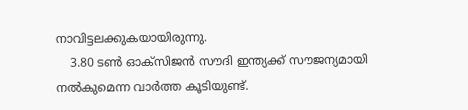നാവിട്ടലക്കുകയായിരുന്നു.
    3.80 ടണ്‍ ഓക്‌സിജന്‍ സൗദി ഇന്ത്യക്ക് സൗജന്യമായി നല്‍കുമെന്ന വാര്‍ത്ത കൂടിയുണ്ട്.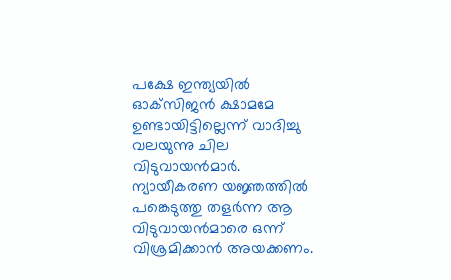പക്ഷേ ഇന്ത്യയില്‍ ഓക്‌സിജന്‍ ക്ഷാമമേ ഉണ്ടായിട്ടില്ലെന്ന് വാദിച്ചു വലയുന്നു ചില വിടുവായന്‍മാര്‍. ന്യായീകരണ യജ്ഞത്തില്‍ പങ്കെടുത്തു തളര്‍ന്ന ആ വിടുവായന്‍മാരെ ഒന്ന് വിശ്രമിക്കാന്‍ അയക്കണം.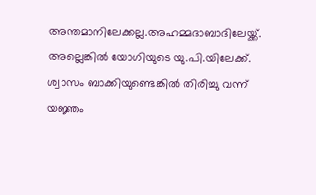അന്തമാനിലേക്കല്ല.അഹമ്മദാബാദിലേയ്ക്ക്. അല്ലെങ്കില്‍ യോഗിയുടെ യു.പി.യിലേക്ക്. ശ്വാസം ബാക്കിയുണ്ടെങ്കില്‍ തിരിച്ചു വന്ന് യജ്ഞം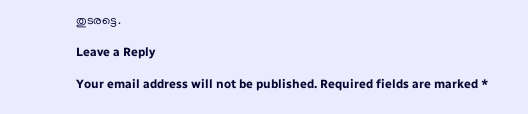തുടരട്ടെ.

Leave a Reply

Your email address will not be published. Required fields are marked *